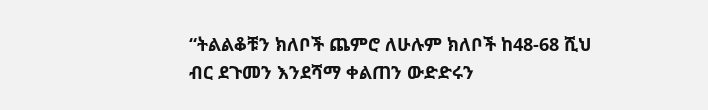“ትልልቆቹን ክለቦች ጨምሮ ለሁሉም ክለቦች ከ48-68 ሺህ ብር ደጉመን እንደሻማ ቀልጠን ውድድሩን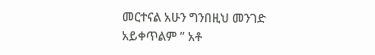መርተናል አሁን ግንበዚህ መንገድ አይቀጥልም ” አቶ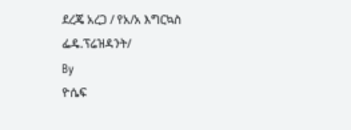ደረጄ አረጋ / የአ/አ እግርኳስ ፌዴ.ፕሬዝዳንት/
By
ዮሴፍ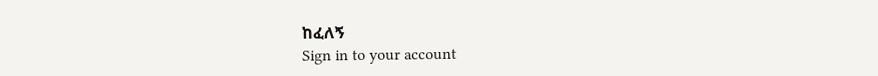ከፈለኝ
Sign in to your account